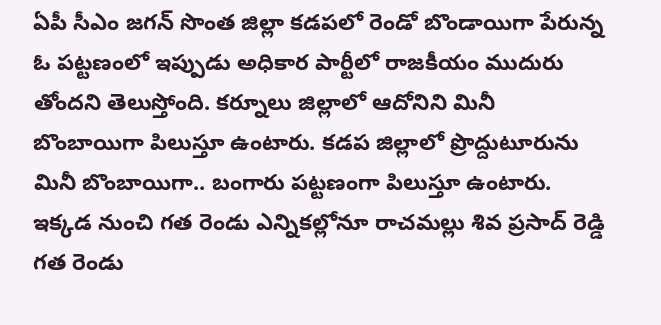ఏపీ సీఎం జ‌గ‌న్ సొంత జిల్లా క‌డ‌ప‌లో రెండో బొండాయిగా పేరున్న ఓ ప‌ట్ట‌ణంలో ఇప్పుడు అధికార పార్టీలో రాజ‌కీయం ముదురు తోంద‌ని తెలుస్తోంది. క‌ర్నూలు జిల్లాలో ఆదోనిని మినీ బొంబాయిగా పిలుస్తూ ఉంటారు. క‌డ‌ప జిల్లాలో ప్రొద్దుటూరును మినీ బొంబాయిగా.. బంగారు ప‌ట్ట‌ణంగా పిలుస్తూ ఉంటారు. ఇక్క‌డ నుంచి గ‌త రెండు ఎన్నిక‌ల్లోనూ రాచ‌మ‌ల్లు శివ ప్ర‌సాద్ రెడ్డి గ‌త రెండు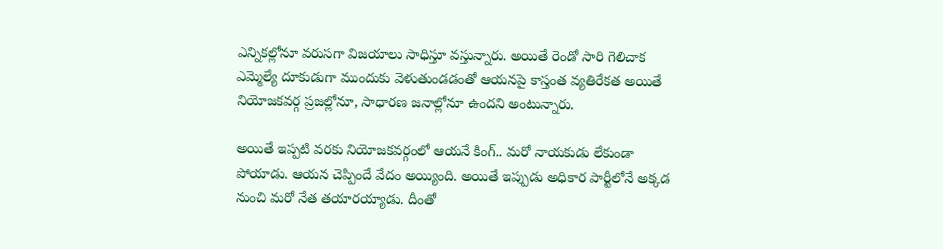ఎన్నిక‌ల్లోనూ వ‌రుస‌గా విజ‌యాలు సాధిస్తూ వ‌స్తున్నారు. అయితే రెండో సారి గెలిచాక ఎమ్మెల్యే దూకుడుగా ముందుకు వెళుతుండ‌డంతో ఆయ‌న‌పై కాస్తంత వ్య‌తిరేక‌త అయితే నియోజ‌క‌వ‌ర్గ ప్ర‌జ‌ల్లోనూ, సాధార‌ణ జ‌నాల్లోనూ ఉంద‌ని అంటున్నారు.

అయితే ఇప్ప‌టి వ‌ర‌కు నియోజ‌క‌వ‌ర్గంలో ఆయ‌నే కింగ్‌.. మ‌రో నాయ‌కుడు లేకుండా పోయాడు. ఆయ‌న చెప్పిందే వేదం అయ్యింది. అయితే ఇప్పుడు అధికార పార్టీలోనే అక్క‌డ నుంచి మరో నేత త‌యార‌య్యాడు. దీంతో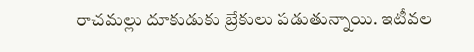రాచ‌మ‌ల్లు దూకుడుకు బ్రేకులు ప‌డుతున్నాయి. ఇటీవ‌ల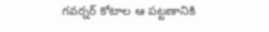గ‌వ‌ర్న‌ర్ కోటాల ఆ ప‌ట్ట‌ణానికి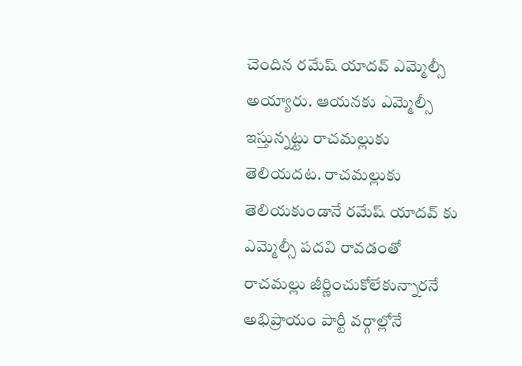చెందిన ర‌మేష్ యాద‌వ్ ఎమ్మెల్సీ అయ్యారు. ఆయ‌న‌కు ఎమ్మెల్సీ ఇస్తున్న‌ట్టు రాచ‌మ‌ల్లుకు తెలియ‌ద‌ట‌. రాచ‌మ‌ల్లుకు తెలియకుండానే ర‌మేష్ యాద‌వ్ కు ఎమ్మెల్సీ ప‌ద‌వి రావ‌డంతో రాచ‌మ‌ల్లు జీర్ణించుకోలేకున్నార‌నే అభిప్రాయం పార్టీ వ‌ర్గాల్లోనే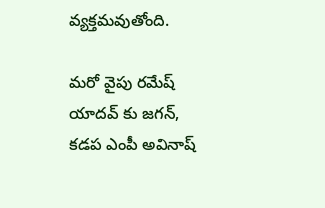వ్య‌క్త‌మ‌వుతోంది.

మ‌రో వైపు ర‌మేష్ యాద‌వ్ కు జ‌గ‌న్‌, క‌డ‌ప ఎంపీ అవినాష్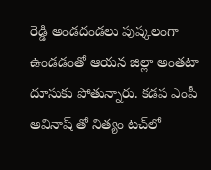రెడ్డి అండ‌దండ‌లు పుష్క‌లంగా ఉండ‌డంతో ఆయ‌న జిల్లా అంత‌టా దూసుకు పోతున్నారు. క‌డ‌ప ఎంపీ అవినాష్ తో నిత్యం ట‌చ్‌లో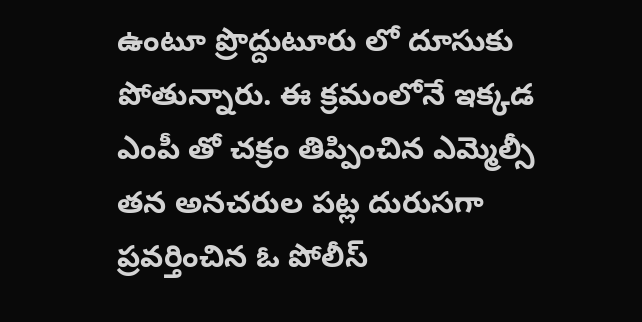ఉంటూ ప్రొద్దుటూరు లో దూసుకు పోతున్నారు. ఈ క్ర‌మంలోనే ఇక్క‌డ ఎంపీ తో చ‌క్రం తిప్పించిన ఎమ్మెల్సీ త‌న అన‌చ‌రుల ప‌ట్ల దురుస‌గా ప్ర‌వ‌ర్తించిన ఓ పోలీస్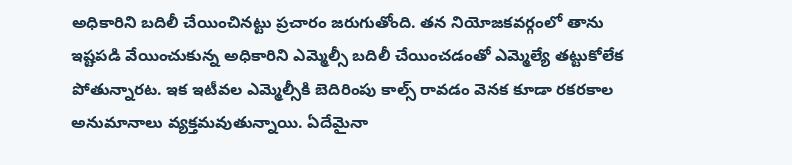అధికారిని బ‌దిలీ చేయించిన‌ట్టు ప్ర‌చారం జ‌రుగుతోంది. త‌న నియోజ‌క‌వ‌ర్గంలో తాను ఇష్ట‌ప‌డి వేయించుకున్న అధికారిని ఎమ్మెల్సీ బ‌దిలీ చేయించ‌డంతో ఎమ్మెల్యే త‌ట్టుకోలేక పోతున్నార‌ట‌. ఇక ఇటీవ‌ల ఎమ్మెల్సీకి బెదిరింపు కాల్స్ రావ‌డం వెన‌క కూడా ర‌క‌ర‌కాల అనుమానాలు వ్య‌క్త‌మ‌వుతున్నాయి. ఏదేమైనా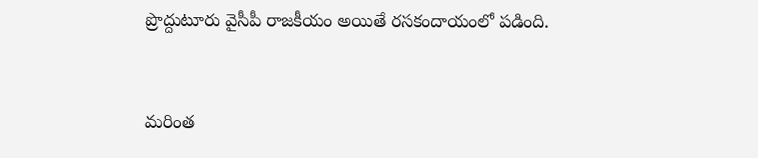ప్రొద్దుటూరు వైసీపీ రాజ‌కీయం అయితే ర‌స‌కందాయంలో ప‌డింది.


మరింత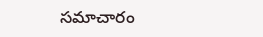సమాచారం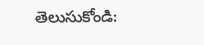తెలుసుకోండి: